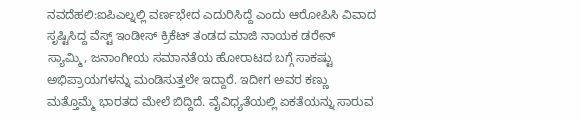ನವದೆಹಲಿ:ಐಪಿಎಲ್ನಲ್ಲಿ ವರ್ಣಭೇದ ಎದುರಿಸಿದ್ದೆ ಎಂದು ಆರೋಪಿಸಿ ವಿವಾದ ಸೃಷ್ಟಿಸಿದ್ದ ವೆಸ್ಟ್ ಇಂಡೀಸ್ ಕ್ರಿಕೆಟ್ ತಂಡದ ಮಾಜಿ ನಾಯಕ ಡರೇನ್ ಸ್ಯಾಮ್ಮಿ, ಜನಾಂಗೀಯ ಸಮಾನತೆಯ ಹೋರಾಟದ ಬಗ್ಗೆ ಸಾಕಷ್ಟು ಅಭಿಪ್ರಾಯಗಳನ್ನು ಮಂಡಿಸುತ್ತಲೇ ಇದ್ದಾರೆ. ಇದೀಗ ಅವರ ಕಣ್ಣು ಮತ್ತೊಮ್ಮೆ ಭಾರತದ ಮೇಲೆ ಬಿದ್ದಿದೆ. ವೈವಿಧ್ಯತೆಯಲ್ಲಿ ಏಕತೆಯನ್ನು ಸಾರುವ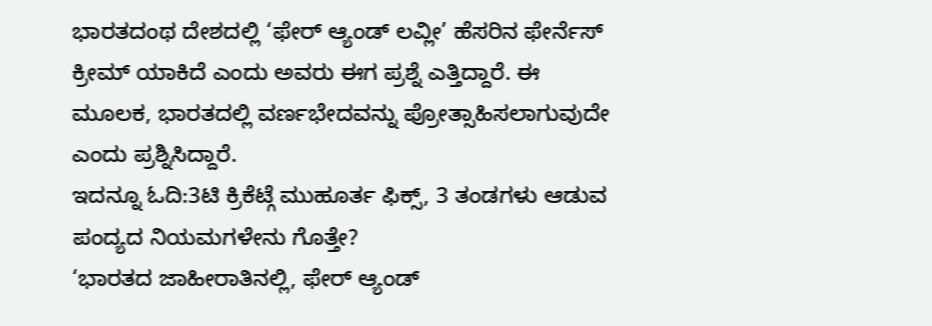ಭಾರತದಂಥ ದೇಶದಲ್ಲಿ ‘ಫೇರ್ ಆ್ಯಂಡ್ ಲವ್ಲೀ’ ಹೆಸರಿನ ಫೇರ್ನೆಸ್ ಕ್ರೀಮ್ ಯಾಕಿದೆ ಎಂದು ಅವರು ಈಗ ಪ್ರಶ್ನೆ ಎತ್ತಿದ್ದಾರೆ. ಈ ಮೂಲಕ, ಭಾರತದಲ್ಲಿ ವರ್ಣಭೇದವನ್ನು ಪ್ರೋತ್ಸಾಹಿಸಲಾಗುವುದೇ ಎಂದು ಪ್ರಶ್ನಿಸಿದ್ದಾರೆ.
ಇದನ್ನೂ ಓದಿ:3ಟಿ ಕ್ರಿಕೆಟ್ಗೆ ಮುಹೂರ್ತ ಫಿಕ್ಸ್, 3 ತಂಡಗಳು ಆಡುವ ಪಂದ್ಯದ ನಿಯಮಗಳೇನು ಗೊತ್ತೇ?
‘ಭಾರತದ ಜಾಹೀರಾತಿನಲ್ಲಿ, ಫೇರ್ ಆ್ಯಂಡ್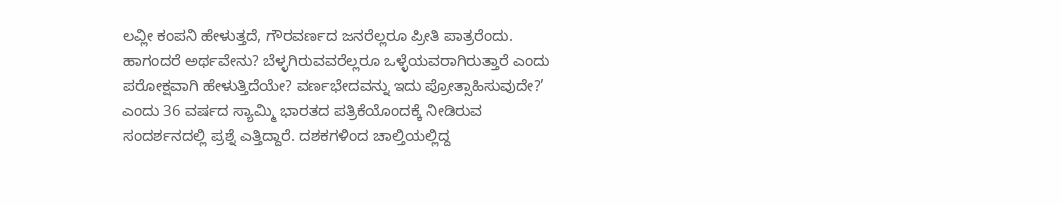ಲವ್ಲೀ ಕಂಪನಿ ಹೇಳುತ್ತದೆ, ಗೌರವರ್ಣದ ಜನರೆಲ್ಲರೂ ಪ್ರೀತಿ ಪಾತ್ರರೆಂದು. ಹಾಗಂದರೆ ಅರ್ಥವೇನು? ಬೆಳ್ಳಗಿರುವವರೆಲ್ಲರೂ ಒಳ್ಳೆಯವರಾಗಿರುತ್ತಾರೆ ಎಂದು ಪರೋಕ್ಷವಾಗಿ ಹೇಳುತ್ತಿದೆಯೇ? ವರ್ಣಭೇದವನ್ನು ಇದು ಪ್ರೋತ್ಸಾಹಿಸುವುದೇ?’ ಎಂದು 36 ವರ್ಷದ ಸ್ಯಾಮ್ಮಿ ಭಾರತದ ಪತ್ರಿಕೆಯೊಂದಕ್ಕೆ ನೀಡಿರುವ ಸಂದರ್ಶನದಲ್ಲಿ ಪ್ರಶ್ನೆ ಎತ್ತಿದ್ದಾರೆ. ದಶಕಗಳಿಂದ ಚಾಲ್ತಿಯಲ್ಲಿದ್ದ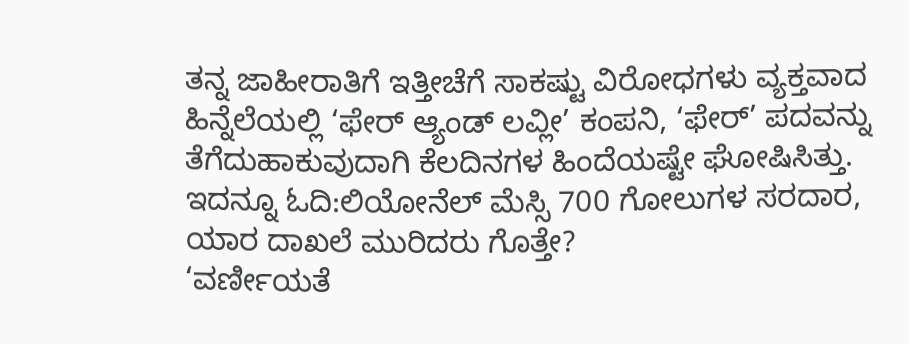ತನ್ನ ಜಾಹೀರಾತಿಗೆ ಇತ್ತೀಚೆಗೆ ಸಾಕಷ್ಟು ವಿರೋಧಗಳು ವ್ಯಕ್ತವಾದ ಹಿನ್ನೆಲೆಯಲ್ಲಿ ‘ಫೇರ್ ಆ್ಯಂಡ್ ಲವ್ಲೀ’ ಕಂಪನಿ, ‘ಫೇರ್’ ಪದವನ್ನು ತೆಗೆದುಹಾಕುವುದಾಗಿ ಕೆಲದಿನಗಳ ಹಿಂದೆಯಷ್ಟೇ ಘೋಷಿಸಿತ್ತು.
ಇದನ್ನೂ ಓದಿ:ಲಿಯೋನೆಲ್ ಮೆಸ್ಸಿ 700 ಗೋಲುಗಳ ಸರದಾರ, ಯಾರ ದಾಖಲೆ ಮುರಿದರು ಗೊತ್ತೇ?
‘ವರ್ಣೀಯತೆ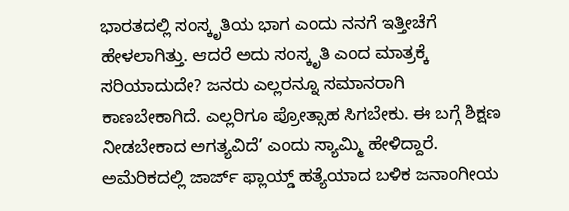ಭಾರತದಲ್ಲಿ ಸಂಸ್ಕೃತಿಯ ಭಾಗ ಎಂದು ನನಗೆ ಇತ್ತೀಚೆಗೆ ಹೇಳಲಾಗಿತ್ತು. ಆದರೆ ಅದು ಸಂಸ್ಕೃತಿ ಎಂದ ಮಾತ್ರಕ್ಕೆ ಸರಿಯಾದುದೇ? ಜನರು ಎಲ್ಲರನ್ನೂ ಸಮಾನರಾಗಿ ಕಾಣಬೇಕಾಗಿದೆ. ಎಲ್ಲರಿಗೂ ಪ್ರೋತ್ಸಾಹ ಸಿಗಬೇಕು. ಈ ಬಗ್ಗೆ ಶಿಕ್ಷಣ ನೀಡಬೇಕಾದ ಅಗತ್ಯವಿದೆ’ ಎಂದು ಸ್ಯಾಮ್ಮಿ ಹೇಳಿದ್ದಾರೆ.
ಅಮೆರಿಕದಲ್ಲಿ ಜಾರ್ಜ್ ಫ್ಲಾಯ್ಡ್ ಹತ್ಯೆಯಾದ ಬಳಿಕ ಜನಾಂಗೀಯ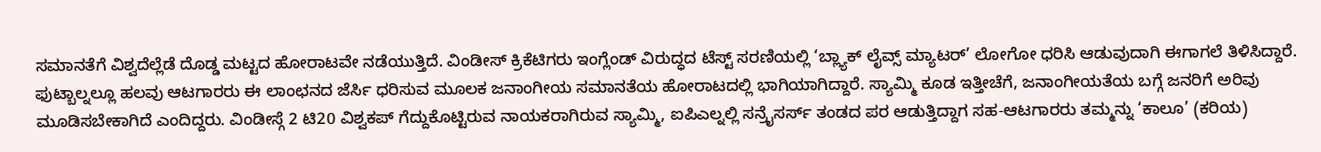ಸಮಾನತೆಗೆ ವಿಶ್ವದೆಲ್ಲೆಡೆ ದೊಡ್ಡ ಮಟ್ಟದ ಹೋರಾಟವೇ ನಡೆಯುತ್ತಿದೆ. ವಿಂಡೀಸ್ ಕ್ರಿಕೆಟಿಗರು ಇಂಗ್ಲೆಂಡ್ ವಿರುದ್ಧದ ಟೆಸ್ಟ್ ಸರಣಿಯಲ್ಲಿ ‘ಬ್ಲ್ಯಾಕ್ ಲೈವ್ಸ್ ಮ್ಯಾಟರ್’ ಲೋಗೋ ಧರಿಸಿ ಆಡುವುದಾಗಿ ಈಗಾಗಲೆ ತಿಳಿಸಿದ್ದಾರೆ. ಫುಟ್ಬಾಲ್ನಲ್ಲೂ ಹಲವು ಆಟಗಾರರು ಈ ಲಾಂಛನದ ಜೆರ್ಸಿ ಧರಿಸುವ ಮೂಲಕ ಜನಾಂಗೀಯ ಸಮಾನತೆಯ ಹೋರಾಟದಲ್ಲಿ ಭಾಗಿಯಾಗಿದ್ದಾರೆ. ಸ್ಯಾಮ್ಮಿ ಕೂಡ ಇತ್ತೀಚೆಗೆ, ಜನಾಂಗೀಯತೆಯ ಬಗ್ಗೆ ಜನರಿಗೆ ಅರಿವು ಮೂಡಿಸಬೇಕಾಗಿದೆ ಎಂದಿದ್ದರು. ವಿಂಡೀಸ್ಗೆ 2 ಟಿ20 ವಿಶ್ವಕಪ್ ಗೆದ್ದುಕೊಟ್ಟಿರುವ ನಾಯಕರಾಗಿರುವ ಸ್ಯಾಮ್ಮಿ, ಐಪಿಎಲ್ನಲ್ಲಿ ಸನ್ರೈಸರ್ಸ್ ತಂಡದ ಪರ ಆಡುತ್ತಿದ್ದಾಗ ಸಹ-ಆಟಗಾರರು ತಮ್ಮನ್ನು ‘ಕಾಲೂ’ (ಕರಿಯ)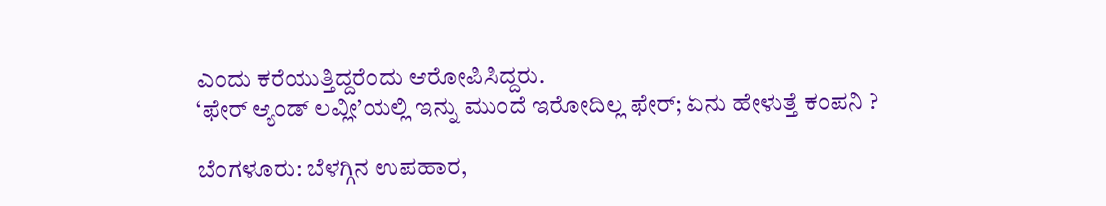ಎಂದು ಕರೆಯುತ್ತಿದ್ದರೆಂದು ಆರೋಪಿಸಿದ್ದರು.
‘ಫೇರ್ ಆ್ಯಂಡ್ ಲವ್ಲೀ’ಯಲ್ಲಿ ಇನ್ನು ಮುಂದೆ ಇರೋದಿಲ್ಲ ಫೇರ್; ಏನು ಹೇಳುತ್ತೆ ಕಂಪನಿ ?

ಬೆಂಗಳೂರು: ಬೆಳಗ್ಗಿನ ಉಪಹಾರ,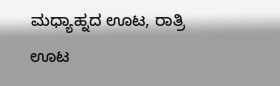ಮಧ್ಯಾಹ್ನದ ಊಟ, ರಾತ್ರಿ ಊಟ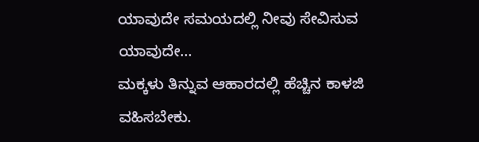ಯಾವುದೇ ಸಮಯದಲ್ಲಿ ನೀವು ಸೇವಿಸುವ ಯಾವುದೇ…
ಮಕ್ಕಳು ತಿನ್ನುವ ಆಹಾರದಲ್ಲಿ ಹೆಚ್ಚಿನ ಕಾಳಜಿ ವಹಿಸಬೇಕು.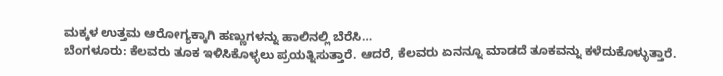ಮಕ್ಕಳ ಉತ್ತಮ ಆರೋಗ್ಯಕ್ಕಾಗಿ ಹಣ್ಣುಗಳನ್ನು ಹಾಲಿನಲ್ಲಿ ಬೆರೆಸಿ…
ಬೆಂಗಳೂರು: ಕೆಲವರು ತೂಕ ಇಳಿಸಿಕೊಳ್ಳಲು ಪ್ರಯತ್ನಿಸುತ್ತಾರೆ. ಆದರೆ, ಕೆಲವರು ಏನನ್ನೂ ಮಾಡದೆ ತೂಕವನ್ನು ಕಳೆದುಕೊಳ್ಳುತ್ತಾರೆ.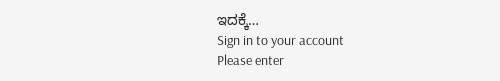ಇದಕ್ಕೆ…
Sign in to your account
Please enter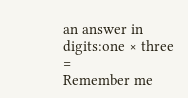an answer in digits:one × three =
Remember me